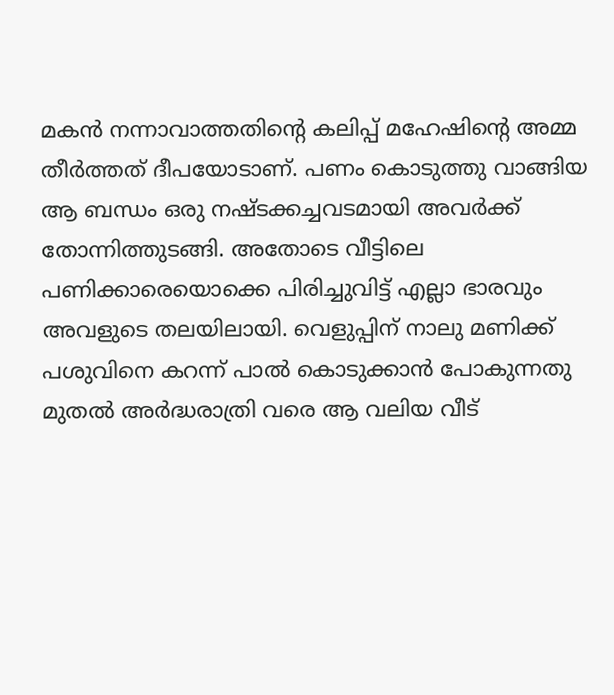മകൻ നന്നാവാത്തതിന്റെ കലിപ്പ് മഹേഷിന്റെ അമ്മ തീർത്തത് ദീപയോടാണ്. പണം കൊടുത്തു വാങ്ങിയ ആ ബന്ധം ഒരു നഷ്ടക്കച്ചവടമായി അവർക്ക് തോന്നിത്തുടങ്ങി. അതോടെ വീട്ടിലെ പണിക്കാരെയൊക്കെ പിരിച്ചുവിട്ട് എല്ലാ ഭാരവും അവളുടെ തലയിലായി. വെളുപ്പിന് നാലു മണിക്ക് പശുവിനെ കറന്ന് പാൽ കൊടുക്കാൻ പോകുന്നതു മുതൽ അർദ്ധരാത്രി വരെ ആ വലിയ വീട്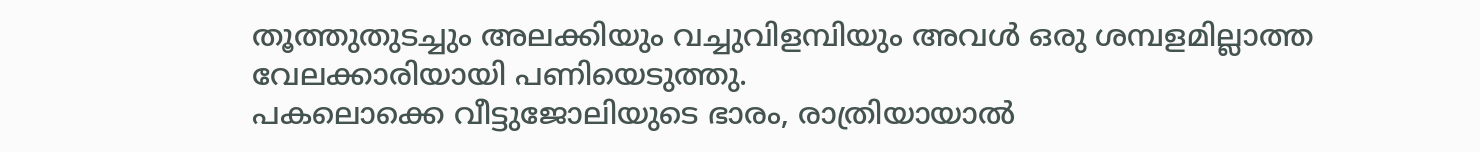തൂത്തുതുടച്ചും അലക്കിയും വച്ചുവിളമ്പിയും അവൾ ഒരു ശമ്പളമില്ലാത്ത വേലക്കാരിയായി പണിയെടുത്തു.
പകലൊക്കെ വീട്ടുജോലിയുടെ ഭാരം, രാത്രിയായാൽ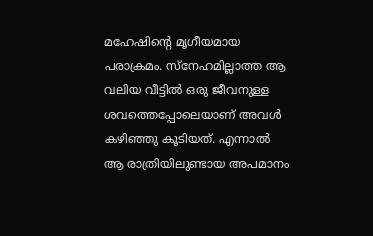മഹേഷിന്റെ മൃഗീയമായ പരാക്രമം. സ്നേഹമില്ലാത്ത ആ വലിയ വീട്ടിൽ ഒരു ജീവനുള്ള ശവത്തെപ്പോലെയാണ് അവൾ കഴിഞ്ഞു കൂടിയത്. എന്നാൽ ആ രാത്രിയിലുണ്ടായ അപമാനം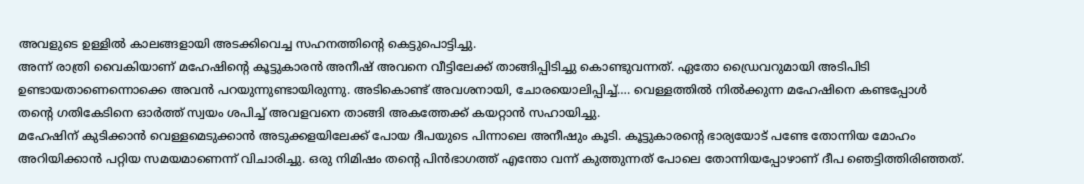അവളുടെ ഉള്ളിൽ കാലങ്ങളായി അടക്കിവെച്ച സഹനത്തിന്റെ കെട്ടുപൊട്ടിച്ചു.
അന്ന് രാത്രി വൈകിയാണ് മഹേഷിന്റെ കൂട്ടുകാരൻ അനീഷ് അവനെ വീട്ടിലേക്ക് താങ്ങിപ്പിടിച്ചു കൊണ്ടുവന്നത്. ഏതോ ഡ്രൈവറുമായി അടിപിടി ഉണ്ടായതാണെന്നൊക്കെ അവൻ പറയുന്നുണ്ടായിരുന്നു. അടികൊണ്ട് അവശനായി, ചോരയൊലിപ്പിച്ച്…. വെള്ളത്തിൽ നിൽക്കുന്ന മഹേഷിനെ കണ്ടപ്പോൾ തൻ്റെ ഗതികേടിനെ ഓർത്ത് സ്വയം ശപിച്ച് അവളവനെ താങ്ങി അകത്തേക്ക് കയറ്റാൻ സഹായിച്ചു.
മഹേഷിന് കുടിക്കാൻ വെള്ളമെടുക്കാൻ അടുക്കളയിലേക്ക് പോയ ദീപയുടെ പിന്നാലെ അനീഷും കൂടി. കൂട്ടുകാരന്റെ ഭാര്യയോട് പണ്ടേ തോന്നിയ മോഹം അറിയിക്കാൻ പറ്റിയ സമയമാണെന്ന് വിചാരിച്ചു. ഒരു നിമിഷം തന്റെ പിൻഭാഗത്ത് എന്തോ വന്ന് കുത്തുന്നത് പോലെ തോന്നിയപ്പോഴാണ് ദീപ ഞെട്ടിത്തിരിഞ്ഞത്.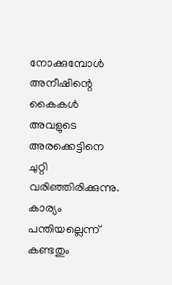നോക്കുമ്പോൾ അനീഷിന്റെ കൈകൾ അവളുടെ അരക്കെട്ടിനെ ചുറ്റി വരിഞ്ഞിരിക്കുന്നു. കാര്യം പന്തിയല്ലെന്ന് കണ്ടതും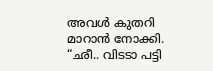അവൾ കുതറി മാറാൻ നോക്കി. “ഛീ.. വിടടാ പട്ടി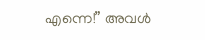എന്നെ!” അവൾ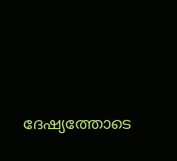ദേഷ്യത്തോടെ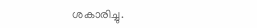ശകാരിച്ചു.